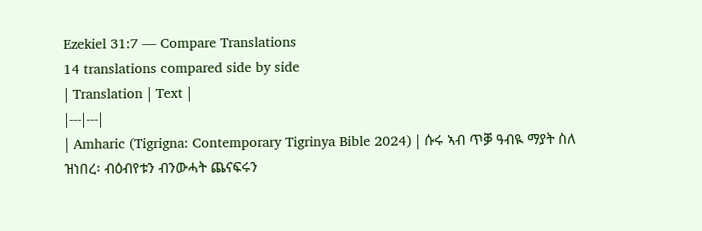Ezekiel 31:7 — Compare Translations
14 translations compared side by side
| Translation | Text |
|---|---|
| Amharic (Tigrigna: Contemporary Tigrinya Bible 2024) | ሱሩ ኣብ ጥቓ ዓብዪ ማያት ስለ ዝነበረ፡ ብዕብየቱን ብንውሓት ጨናፍሩን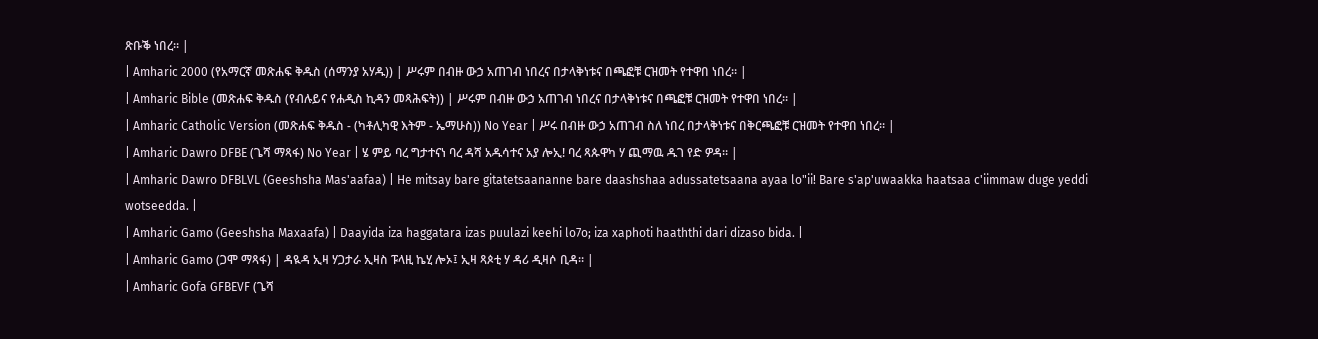ጽቡቕ ነበረ። |
| Amharic 2000 (የአማርኛ መጽሐፍ ቅዱስ (ሰማንያ አሃዱ)) | ሥሩም በብዙ ውኃ አጠገብ ነበረና በታላቅነቱና በጫፎቹ ርዝመት የተዋበ ነበረ። |
| Amharic Bible (መጽሐፍ ቅዱስ (የብሉይና የሐዲስ ኪዳን መጻሕፍት)) | ሥሩም በብዙ ውኃ አጠገብ ነበረና በታላቅነቱና በጫፎቹ ርዝመት የተዋበ ነበረ። |
| Amharic Catholic Version (መጽሐፍ ቅዱስ - (ካቶሊካዊ እትም - ኤማሁስ)) No Year | ሥሩ በብዙ ውኃ አጠገብ ስለ ነበረ በታላቅነቱና በቅርጫፎቹ ርዝመት የተዋበ ነበረ። |
| Amharic Dawro DFBE (ጌሻ ማጻፋ) No Year | ሄ ምይ ባረ ግታተናነ ባረ ዳሻ አዱሳተና አያ ሎኢ! ባረ ጻጱዋካ ሃ ጪማዉ ዱገ የድ ዎዳ። |
| Amharic Dawro DFBLVL (Geeshsha Mas'aafaa) | He mitsay bare gitatetsaananne bare daashshaa adussatetsaana ayaa lo"ii! Bare s'ap'uwaakka haatsaa c'iimmaw duge yeddi wotseedda. |
| Amharic Gamo (Geeshsha Maxaafa) | Daayida iza haggatara izas puulazi keehi lo7o; iza xaphoti haaththi dari dizaso bida. |
| Amharic Gamo (ጋሞ ማጻፋ) | ዳዪዳ ኢዛ ሃጋታራ ኢዛስ ፑላዚ ኬሂ ሎኦ፤ ኢዛ ጻጶቲ ሃ ዳሪ ዲዛሶ ቢዳ። |
| Amharic Gofa GFBEVF (ጌሻ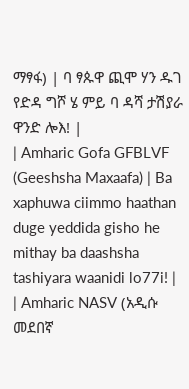ማፃፋ) | ባ ፃጱዋ ጪሞ ሃን ዱገ የድዳ ግሾ ሄ ምይ ባ ዳሻ ታሽያራ ዋንድ ሎእ! |
| Amharic Gofa GFBLVF (Geeshsha Maxaafa) | Ba xaphuwa ciimmo haathan duge yeddida gisho he mithay ba daashsha tashiyara waanidi lo77i! |
| Amharic NASV (አዲሱ መደበኛ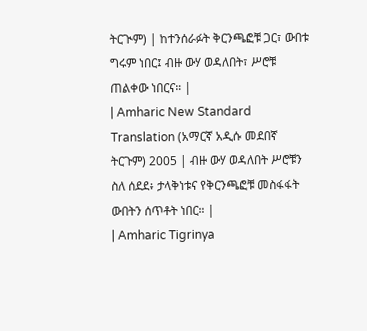ትርጒም) | ከተንሰራፉት ቅርንጫፎቹ ጋር፣ ውበቱ ግሩም ነበር፤ ብዙ ውሃ ወዳለበት፣ ሥሮቹ ጠልቀው ነበርና። |
| Amharic New Standard Translation (አማርኛ አዲሱ መደበኛ ትርጉም) 2005 | ብዙ ውሃ ወዳለበት ሥሮቹን ስለ ሰደደ፥ ታላቅነቱና የቅርንጫፎቹ መስፋፋት ውበትን ሰጥቶት ነበር። |
| Amharic Tigrinya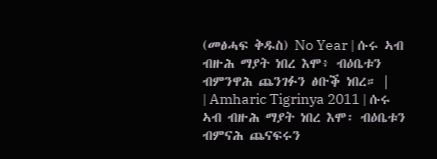(መፅሓፍ ቅዱስ) No Year | ሱሩ ኣብ ብዙሕ ማያት ነበረ እሞ፥ ብዕቤቱን ብምንዋሕ ጨንገፉን ፅቡቕ ነበረ። |
| Amharic Tigrinya 2011 | ሱሩ ኣብ ብዙሕ ማያት ነበረ እሞ፡ ብዕቤቱን ብምናሕ ጨናፍሩን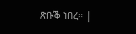ጽቡቕ ነበረ። |